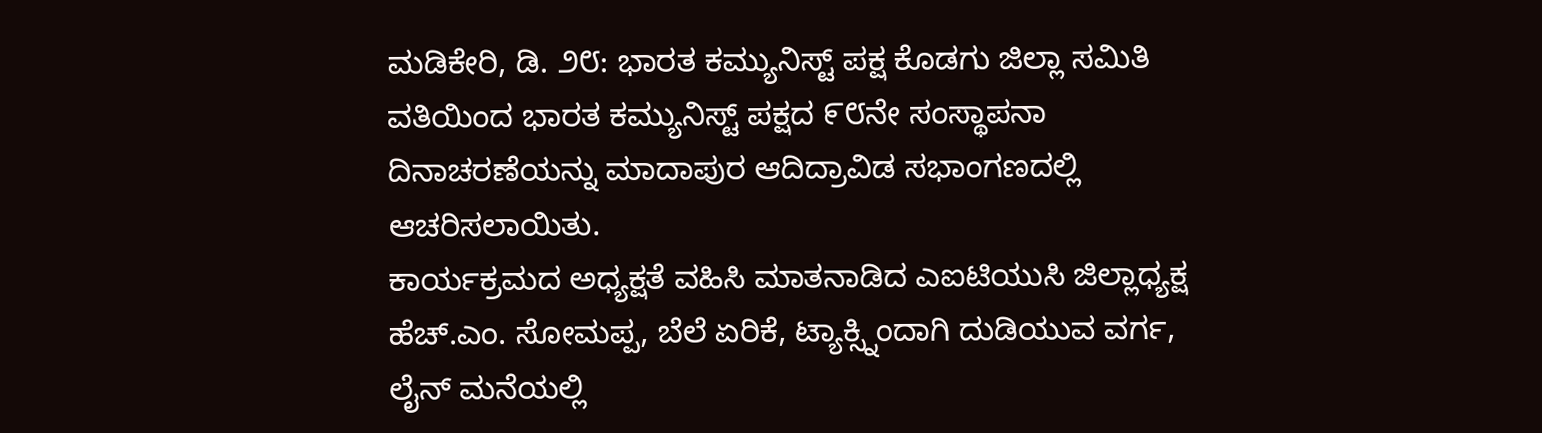ಮಡಿಕೇರಿ, ಡಿ. ೨೮: ಭಾರತ ಕಮ್ಯುನಿಸ್ಟ್ ಪಕ್ಷ ಕೊಡಗು ಜಿಲ್ಲಾ ಸಮಿತಿ ವತಿಯಿಂದ ಭಾರತ ಕಮ್ಯುನಿಸ್ಟ್ ಪಕ್ಷದ ೯೮ನೇ ಸಂಸ್ಥಾಪನಾ ದಿನಾಚರಣೆಯನ್ನು ಮಾದಾಪುರ ಆದಿದ್ರಾವಿಡ ಸಭಾಂಗಣದಲ್ಲಿ ಆಚರಿಸಲಾಯಿತು.
ಕಾರ್ಯಕ್ರಮದ ಅಧ್ಯಕ್ಷತೆ ವಹಿಸಿ ಮಾತನಾಡಿದ ಎಐಟಿಯುಸಿ ಜಿಲ್ಲಾಧ್ಯಕ್ಷ ಹೆಚ್.ಎಂ. ಸೋಮಪ್ಪ, ಬೆಲೆ ಏರಿಕೆ, ಟ್ಯಾಕ್ಸ್ನಿಂದಾಗಿ ದುಡಿಯುವ ವರ್ಗ, ಲೈನ್ ಮನೆಯಲ್ಲಿ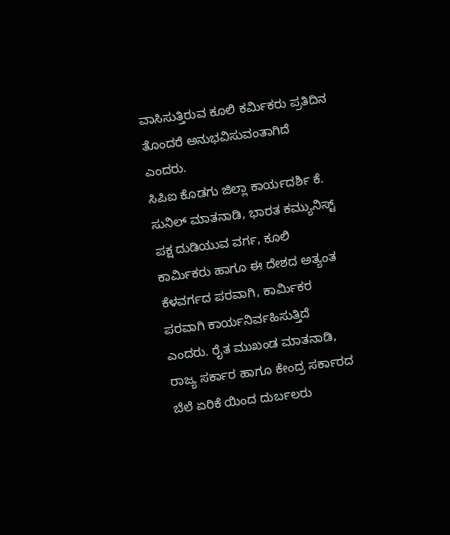ವಾಸಿಸುತ್ತಿರುವ ಕೂಲಿ ಕರ್ಮಿಕರು ಪ್ರತಿದಿನ ತೊಂದರೆ ಅನುಭವಿಸುವಂತಾಗಿದೆ ಎಂದರು.
ಸಿಪಿಐ ಕೊಡಗು ಜಿಲ್ಲಾ ಕಾರ್ಯದರ್ಶಿ ಕೆ. ಸುನಿಲ್ ಮಾತನಾಡಿ, ಭಾರತ ಕಮ್ಯುನಿಸ್ಟ್ ಪಕ್ಷ ದುಡಿಯುವ ವರ್ಗ, ಕೂಲಿ ಕಾರ್ಮಿಕರು ಹಾಗೂ ಈ ದೇಶದ ಅತ್ಯಂತ ಕೆಳವರ್ಗದ ಪರವಾಗಿ, ಕಾರ್ಮಿಕರ ಪರವಾಗಿ ಕಾರ್ಯನಿರ್ವಹಿಸುತ್ತಿದೆ ಎಂದರು. ರೈತ ಮುಖಂಡ ಮಾತನಾಡಿ, ರಾಜ್ಯ ಸರ್ಕಾರ ಹಾಗೂ ಕೇಂದ್ರ ಸರ್ಕಾರದ ಬೆಲೆ ಏರಿಕೆ ಯಿಂದ ದುರ್ಬಲರು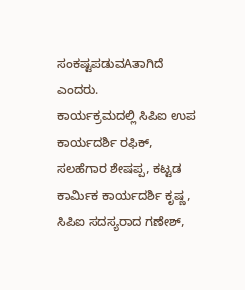ಸಂಕಷ್ಟಪಡುವAತಾಗಿದೆ ಎಂದರು.
ಕಾರ್ಯಕ್ರಮದಲ್ಲಿ ಸಿಪಿಐ ಉಪ ಕಾರ್ಯದರ್ಶಿ ರಫಿಕ್, ಸಲಹೆಗಾರ ಶೇಷಪ್ಪ, ಕಟ್ಟಡ ಕಾರ್ಮಿಕ ಕಾರ್ಯದರ್ಶಿ ಕೃಷ್ಣ, ಸಿಪಿಐ ಸದಸ್ಯರಾದ ಗಣೇಶ್,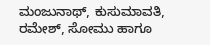ಮಂಜುನಾಥ್, ಕುಸುಮಾವತಿ, ರಮೇಶ್, ಸೋಮು ಹಾಗೂ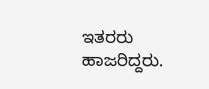ಇತರರು ಹಾಜರಿದ್ದರು.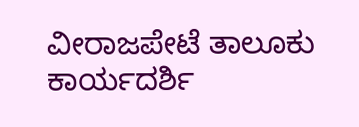ವೀರಾಜಪೇಟೆ ತಾಲೂಕು ಕಾರ್ಯದರ್ಶಿ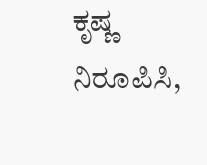ಕೃಷ್ಣ ನಿರೂಪಿಸಿ,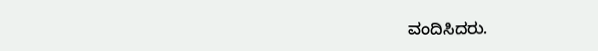ವಂದಿಸಿದರು.